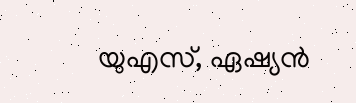യുഎസ്, ഏഷ്യൻ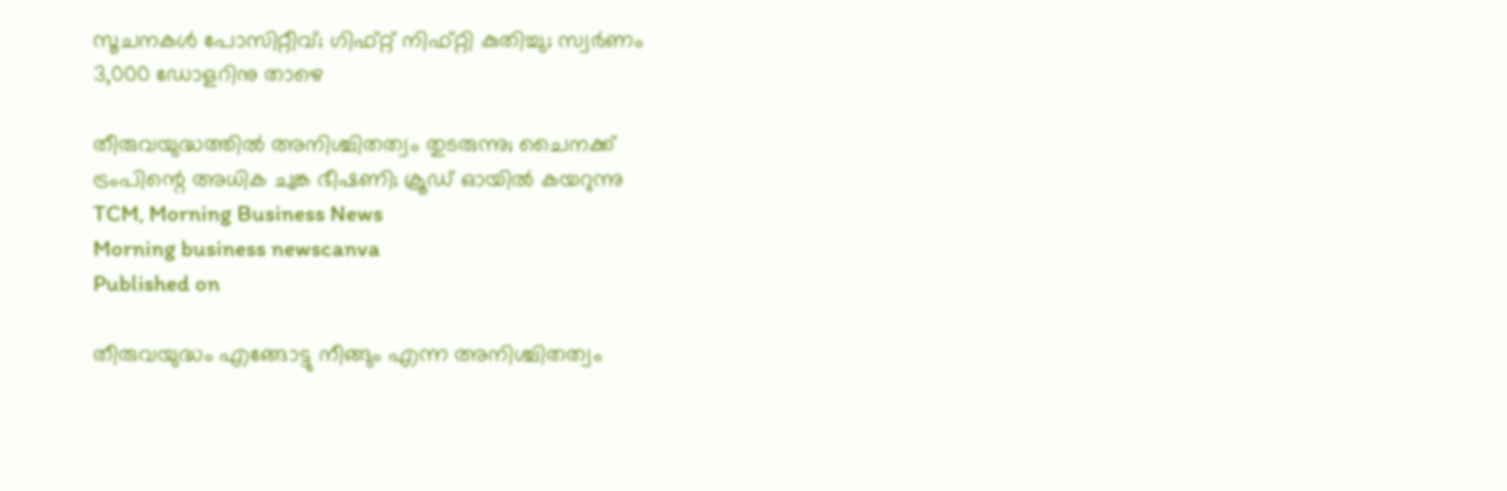സൂചനകൾ പോസിറ്റീവ്; ഗിഫ്റ്റ് നിഫ്റ്റി കുതിച്ചു; സ്വർണം 3,000 ഡോളറിനു താഴെ

തീരുവയുദ്ധത്തിൽ അനിശ്ചിതത്വം തുടരുന്നു; ചൈനക്ക് ട്രംപിന്റെ അധിക ചുങ്ക ഭീഷണി; ക്രൂഡ് ഓയിൽ കയറുന്നു
TCM, Morning Business News
Morning business newscanva
Published on

തീരുവയുദ്ധം എങ്ങോട്ടു നീങ്ങും എന്ന അനിശ്ചിതത്വം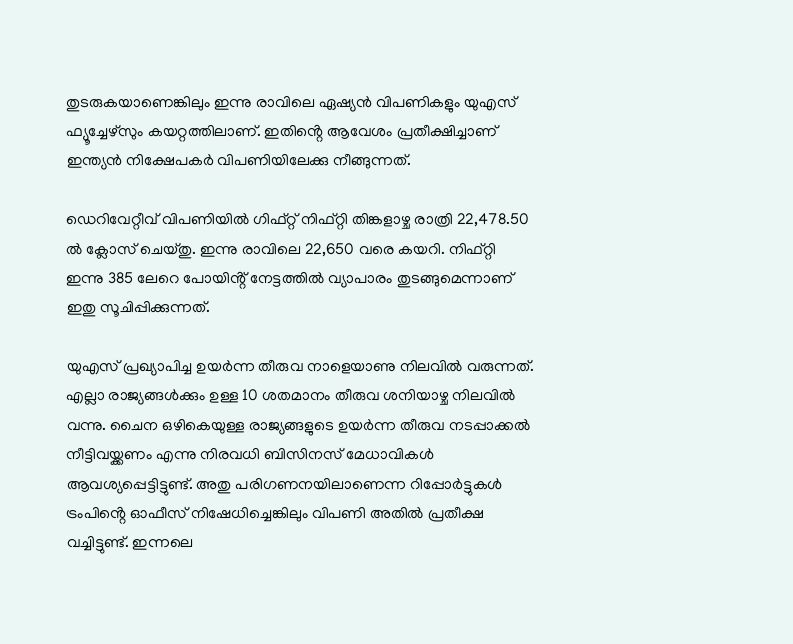തുടരുകയാണെങ്കിലും ഇന്നു രാവിലെ ഏഷ്യൻ വിപണികളും യുഎസ് ഫ്യൂച്ചേഴ്സും കയറ്റത്തിലാണ്. ഇതിൻ്റെ ആവേശം പ്രതീക്ഷിച്ചാണ് ഇന്ത്യൻ നിക്ഷേപകർ വിപണിയിലേക്കു നീങ്ങുന്നത്.

ഡെറിവേറ്റീവ് വിപണിയിൽ ഗിഫ്റ്റ് നിഫ്റ്റി തിങ്കളാഴ്ച രാത്രി 22,478.50 ൽ ക്ലോസ് ചെയ്തു. ഇന്നു രാവിലെ 22,650 വരെ കയറി. നിഫ്റ്റി ഇന്നു 385 ലേറെ പോയിൻ്റ് നേട്ടത്തിൽ വ്യാപാരം തുടങ്ങുമെന്നാണ് ഇതു സൂചിപ്പിക്കുന്നത്.

യുഎസ് പ്രഖ്യാപിച്ച ഉയർന്ന തീരുവ നാളെയാണു നിലവിൽ വരുന്നത്. എല്ലാ രാജ്യങ്ങൾക്കും ഉള്ള 10 ശതമാനം തീരുവ ശനിയാഴ്ച നിലവിൽ വന്നു. ചൈന ഒഴികെയുള്ള രാജ്യങ്ങളുടെ ഉയർന്ന തീരുവ നടപ്പാക്കൽ നീട്ടിവയ്ക്കണം എന്നു നിരവധി ബിസിനസ് മേധാവികൾ ആവശ്യപ്പെട്ടിട്ടുണ്ട്. അതു പരിഗണനയിലാണെന്ന റിപ്പോർട്ടുകൾ ട്രംപിൻ്റെ ഓഫീസ് നിഷേധിച്ചെങ്കിലും വിപണി അതിൽ പ്രതീക്ഷ വച്ചിട്ടുണ്ട്. ഇന്നലെ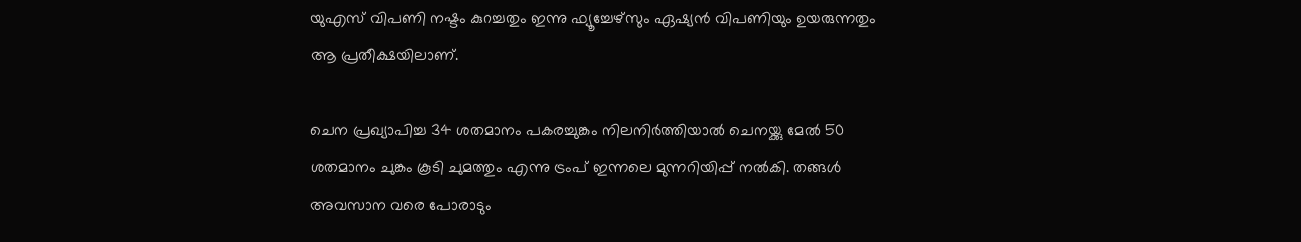യുഎസ് വിപണി നഷ്ടം കുറച്ചതും ഇന്നു ഫ്യൂച്ചേഴ്സും ഏഷ്യൻ വിപണിയും ഉയരുന്നതും ആ പ്രതീക്ഷയിലാണ്.

ചെന പ്രഖ്യാപിച്ച 34 ശതമാനം പകരച്ചുങ്കം നിലനിർത്തിയാൽ ചെനയ്ക്കു മേൽ 50 ശതമാനം ചുങ്കം കൂടി ചുമത്തും എന്നു ട്രംപ് ഇന്നലെ മുന്നറിയിപ്പ് നൽകി. തങ്ങൾ അവസാന വരെ പോരാടും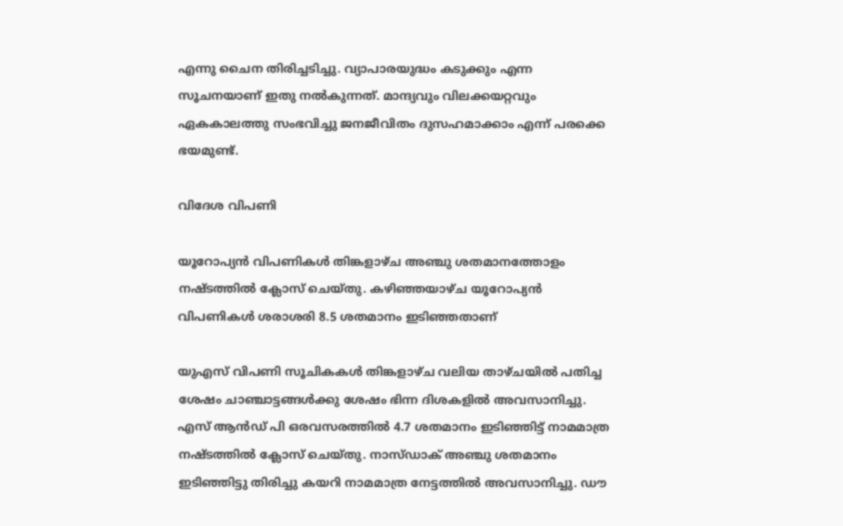എന്നു ചൈന തിരിച്ചടിച്ചു. വ്യാപാരയുദ്ധം കടുക്കും എന്ന സൂചനയാണ് ഇതു നൽകുന്നത്. മാന്ദ്യവും വിലക്കയറ്റവും ഏകകാലത്തു സംഭവിച്ചു ജനജീവിതം ദുസഹമാക്കാം എന്ന് പരക്കെ ഭയമുണ്ട്.

വിദേശ വിപണി

യൂറോപ്യൻ വിപണികൾ തിങ്കളാഴ്ച അഞ്ചു ശതമാനത്തോളം നഷ്ടത്തിൽ ക്ലോസ് ചെയ്തു. കഴിഞ്ഞയാഴ്ച യൂറോപ്യൻ വിപണികൾ ശരാശരി 8.5 ശതമാനം ഇടിഞ്ഞതാണ്

യുഎസ് വിപണി സൂചികകൾ തിങ്കളാഴ്ച വലിയ താഴ്ചയിൽ പതിച്ച ശേഷം ചാഞ്ചാട്ടങ്ങൾക്കു ശേഷം ഭിന്ന ദിശകളിൽ അവസാനിച്ചു. എസ് ആൻഡ് പി ഒരവസരത്തിൽ 4.7 ശതമാനം ഇടിഞ്ഞിട്ട് നാമമാത്ര നഷ്ടത്തിൽ ക്ലോസ് ചെയ്തു. നാസ്ഡാക് അഞ്ചു ശതമാനം ഇടിഞ്ഞിട്ടു തിരിച്ചു കയറി നാമമാത്ര നേട്ടത്തിൽ അവസാനിച്ചു. ഡൗ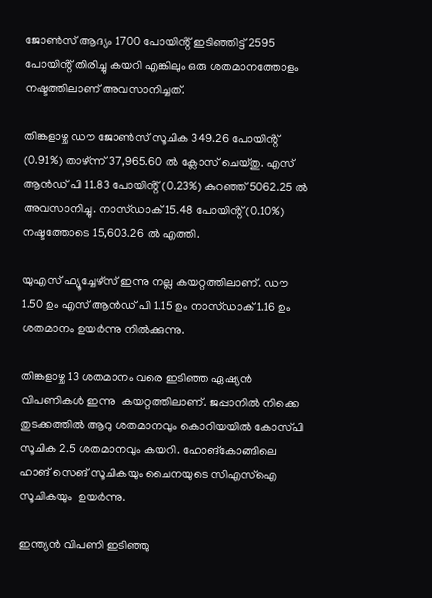ജോൺസ് ആദ്യം 1700 പോയിൻ്റ് ഇടിഞ്ഞിട്ട് 2595 പോയിൻ്റ് തിരിച്ചു കയറി എങ്കിലും ഒരു ശതമാനത്തോളം നഷ്ടത്തിലാണ് അവസാനിച്ചത്.

തിങ്കളാഴ്ച ഡൗ ജോൺസ് സൂചിക 349.26 പോയിൻ്റ് (0.91%) താഴ്ന്ന് 37,965.60 ൽ ക്ലോസ് ചെയ്തു. എസ് ആൻഡ് പി 11.83 പോയിൻ്റ് (0.23%) കുറഞ്ഞ് 5062.25 ൽ അവസാനിച്ചു. നാസ്ഡാക് 15.48 പോയിൻ്റ് (0.10%) നഷ്ടത്തോടെ 15,603.26 ൽ എത്തി.

യുഎസ് ഫ്യൂച്ചേഴ്സ് ഇന്നു നല്ല കയറ്റത്തിലാണ്. ഡൗ 1.50 ഉം എസ് ആൻഡ് പി 1.15 ഉം നാസ്ഡാക് 1.16 ഉം ശതമാനം ഉയർന്നു നിൽക്കുന്നു.

തിങ്കളാഴ്ച 13 ശതമാനം വരെ ഇടിഞ്ഞ ഏഷ്യൻ വിപണികൾ ഇന്നു  കയറ്റത്തിലാണ്. ജപ്പാനിൽ നിക്കെ തുടക്കത്തിൽ ആറു ശതമാനവും കൊറിയയിൽ കോസ്‌പി സൂചിക 2.5 ശതമാനവും കയറി. ഹോങ്‌കോങ്ങിലെ ഹാങ് സെങ് സൂചികയും ചൈനയുടെ സിഎസ്ഐ സൂചികയും  ഉയർന്നു.

ഇന്ത്യൻ വിപണി ഇടിഞ്ഞു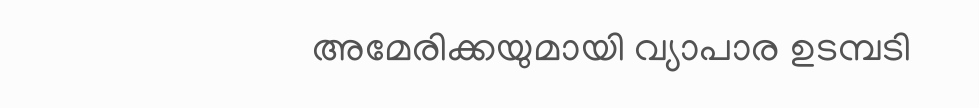അമേരിക്കയുമായി വ്യാപാര ഉടമ്പടി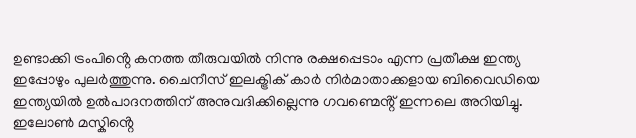ഉണ്ടാക്കി ട്രംപിൻ്റെ കനത്ത തീരുവയിൽ നിന്നു രക്ഷപ്പെടാം എന്ന പ്രതീക്ഷ ഇന്ത്യ ഇപ്പോഴും പുലർത്തുന്നു. ചൈനീസ് ഇലക്ട്രിക് കാർ നിർമാതാക്കളായ ബിവൈഡിയെ ഇന്ത്യയിൽ ഉൽപാദനത്തിന് അനുവദിക്കില്ലെന്നു ഗവണ്മെൻ്റ് ഇന്നലെ അറിയിച്ചു. ഇലോൺ മസ്കിൻ്റെ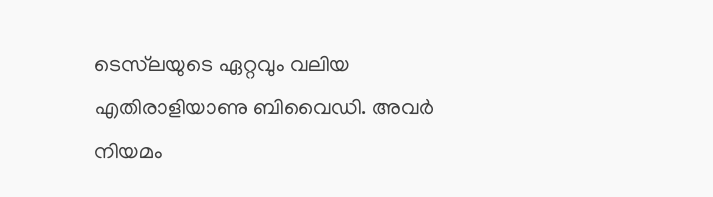ടെസ്‌ലയുടെ ഏറ്റവും വലിയ എതിരാളിയാണു ബിവൈഡി. അവർ നിയമം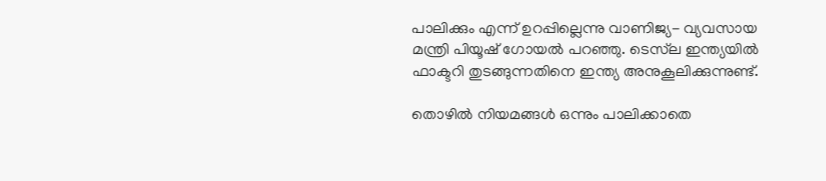പാലിക്കും എന്ന് ഉറപ്പില്ലെന്നു വാണിജ്യ- വ്യവസായ മന്ത്രി പിയൂഷ് ഗോയൽ പറഞ്ഞു. ടെസ്‌ല ഇന്ത്യയിൽ ഫാക്ടറി തുടങ്ങുന്നതിനെ ഇന്ത്യ അനുകൂലിക്കുന്നുണ്ട്.

തൊഴിൽ നിയമങ്ങൾ ഒന്നും പാലിക്കാതെ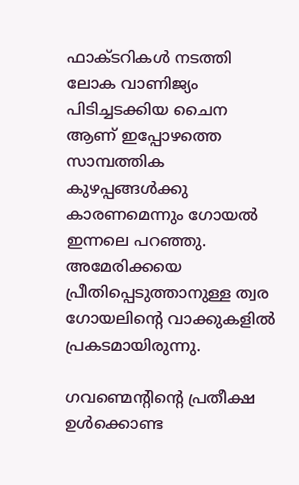ഫാക്ടറികൾ നടത്തി ലോക വാണിജ്യം പിടിച്ചടക്കിയ ചൈന ആണ് ഇപ്പോഴത്തെ സാമ്പത്തിക കുഴപ്പങ്ങൾക്കു കാരണമെന്നും ഗോയൽ ഇന്നലെ പറഞ്ഞു. അമേരിക്കയെ പ്രീതിപ്പെടുത്താനുള്ള ത്വര ഗോയലിൻ്റെ വാക്കുകളിൽ പ്രകടമായിരുന്നു.

ഗവണ്മെൻ്റിൻ്റെ പ്രതീക്ഷ ഉൾക്കൊണ്ട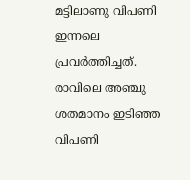മട്ടിലാണു വിപണി ഇന്നലെ പ്രവർത്തിച്ചത്. രാവിലെ അഞ്ചു ശതമാനം ഇടിഞ്ഞ വിപണി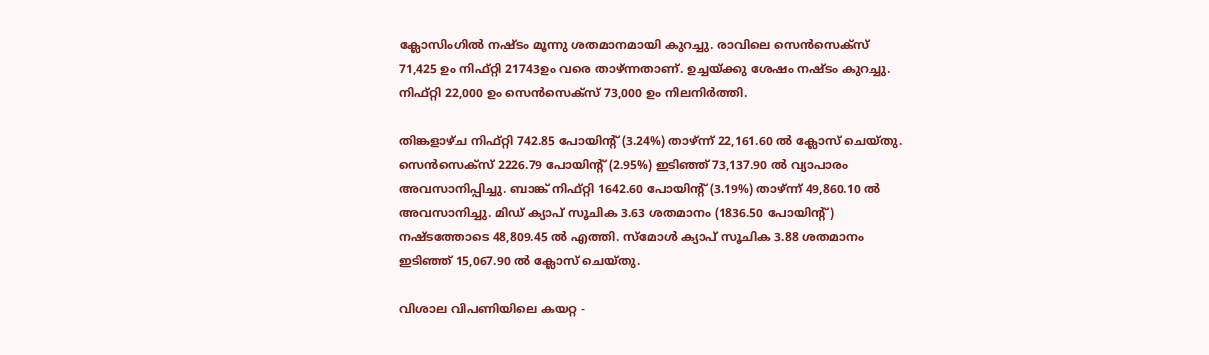ക്ലോസിംഗിൽ നഷ്ടം മൂന്നു ശതമാനമായി കുറച്ചു. രാവിലെ സെൻസെക്സ്  71,425 ഉം നിഫ്റ്റി 21743ഉം വരെ താഴ്ന്നതാണ്. ഉച്ചയ്ക്കു ശേഷം നഷ്ടം കുറച്ചു. നിഫ്റ്റി 22,000 ഉം സെൻസെക്സ് 73,000 ഉം നിലനിർത്തി.

തിങ്കളാഴ്ച നിഫ്റ്റി 742.85 പോയിൻ്റ് (3.24%) താഴ്ന്ന് 22,161.60 ൽ ക്ലോസ് ചെയ്തു. സെൻസെക്സ് 2226.79 പോയിൻ്റ് (2.95%) ഇടിഞ്ഞ് 73,137.90 ൽ വ്യാപാരം അവസാനിപ്പിച്ചു. ബാങ്ക് നിഫ്റ്റി 1642.60 പോയിൻ്റ് (3.19%) താഴ്ന്ന് 49,860.10 ൽ അവസാനിച്ചു. മിഡ് ക്യാപ് സൂചിക 3.63 ശതമാനം (1836.50 പോയിൻ്റ്) നഷ്ടത്തോടെ 48,809.45 ൽ എത്തി. സ്മോൾ ക്യാപ് സൂചിക 3.88 ശതമാനം ഇടിഞ്ഞ് 15,067.90 ൽ ക്ലോസ് ചെയ്തു.

വിശാല വിപണിയിലെ കയറ്റ -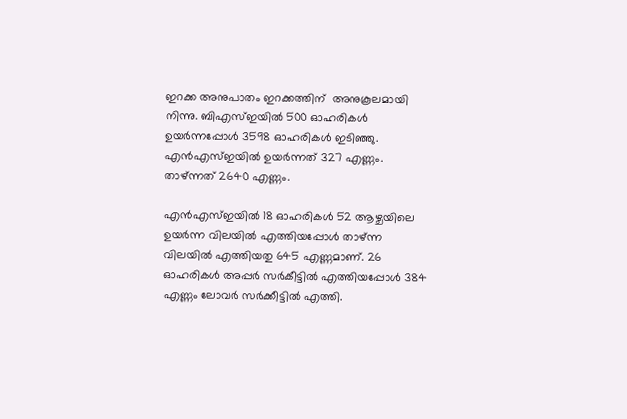ഇറക്ക അനുപാതം ഇറക്കത്തിന്  അനുകൂലമായി നിന്നു. ബിഎസ്ഇയിൽ 500 ഓഹരികൾ  ഉയർന്നപ്പോൾ 3598 ഓഹരികൾ ഇടിഞ്ഞു. എൻഎസ്ഇയിൽ ഉയർന്നത് 327 എണ്ണം. താഴ്ന്നത് 2640 എണ്ണം.

എൻഎസ്ഇയിൽ 18 ഓഹരികൾ 52 ആഴ്ചയിലെ ഉയർന്ന വിലയിൽ എത്തിയപ്പോൾ താഴ്ന്ന വിലയിൽ എത്തിയതു 645 എണ്ണമാണ്. 26 ഓഹരികൾ അപ്പർ സർകീട്ടിൽ എത്തിയപ്പോൾ 384 എണ്ണം ലോവർ സർക്കീട്ടിൽ എത്തി.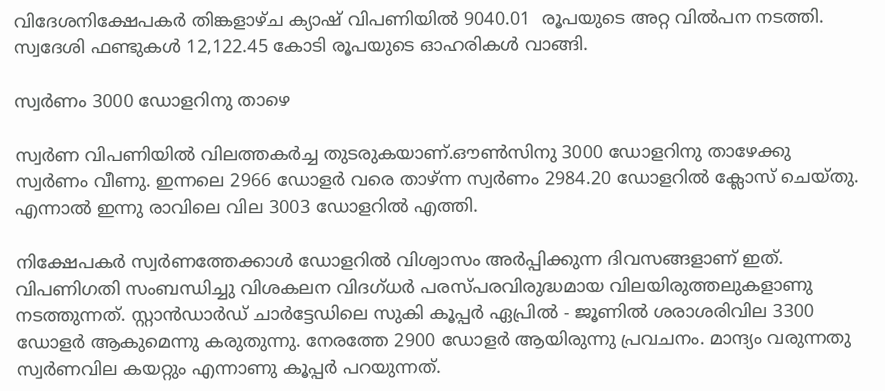വിദേശനിക്ഷേപകർ തിങ്കളാഴ്ച ക്യാഷ് വിപണിയിൽ 9040.01  രൂപയുടെ അറ്റ വിൽപന നടത്തി. സ്വദേശി ഫണ്ടുകൾ 12,122.45 കോടി രൂപയുടെ ഓഹരികൾ വാങ്ങി.

സ്വർണം 3000 ഡോളറിനു താഴെ

സ്വർണ വിപണിയിൽ വിലത്തകർച്ച തുടരുകയാണ്.ഔൺസിനു 3000 ഡോളറിനു താഴേക്കു സ്വർണം വീണു. ഇന്നലെ 2966 ഡോളർ വരെ താഴ്ന്ന സ്വർണം 2984.20 ഡോളറിൽ ക്ലോസ് ചെയ്തു. എന്നാൽ ഇന്നു രാവിലെ വില 3003 ഡോളറിൽ എത്തി.

നിക്ഷേപകർ സ്വർണത്തേക്കാൾ ഡോളറിൽ വിശ്വാസം അർപ്പിക്കുന്ന ദിവസങ്ങളാണ് ഇത്. വിപണിഗതി സംബന്ധിച്ചു വിശകലന വിദഗ്ധർ പരസ്പരവിരുദ്ധമായ വിലയിരുത്തലുകളാണു നടത്തുന്നത്. സ്റ്റാൻഡാർഡ് ചാർട്ടേഡിലെ സുകി കൂപ്പർ ഏപ്രിൽ - ജൂണിൽ ശരാശരിവില 3300 ഡോളർ ആകുമെന്നു കരുതുന്നു. നേരത്തേ 2900 ഡോളർ ആയിരുന്നു പ്രവചനം. മാന്ദ്യം വരുന്നതു സ്വർണവില കയറ്റും എന്നാണു കൂപ്പർ പറയുന്നത്.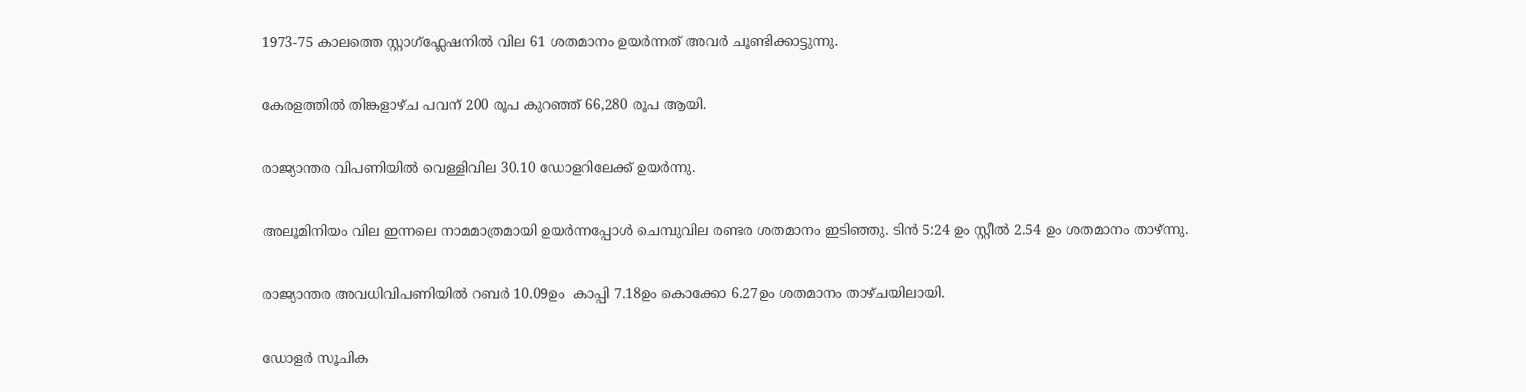1973-75 കാലത്തെ സ്റ്റാഗ്ഫ്ലേഷനിൽ വില 61 ശതമാനം ഉയർന്നത് അവർ ചൂണ്ടിക്കാട്ടുന്നു.

കേരളത്തിൽ തിങ്കളാഴ്ച പവന് 200 രൂപ കുറഞ്ഞ് 66,280 രൂപ ആയി.

രാജ്യാന്തര വിപണിയിൽ വെള്ളിവില 30.10 ഡോളറിലേക്ക് ഉയർന്നു.

അലൂമിനിയം വില ഇന്നലെ നാമമാത്രമായി ഉയർന്നപ്പോൾ ചെമ്പുവില രണ്ടര ശതമാനം ഇടിഞ്ഞു. ടിൻ 5:24 ഉം സ്റ്റീൽ 2.54 ഉം ശതമാനം താഴ്ന്നു.

രാജ്യാന്തര അവധിവിപണിയിൽ റബർ 10.09ഉം  കാപ്പി 7.18ഉം കൊക്കോ 6.27ഉം ശതമാനം താഴ്ചയിലായി.

ഡോളർ സൂചിക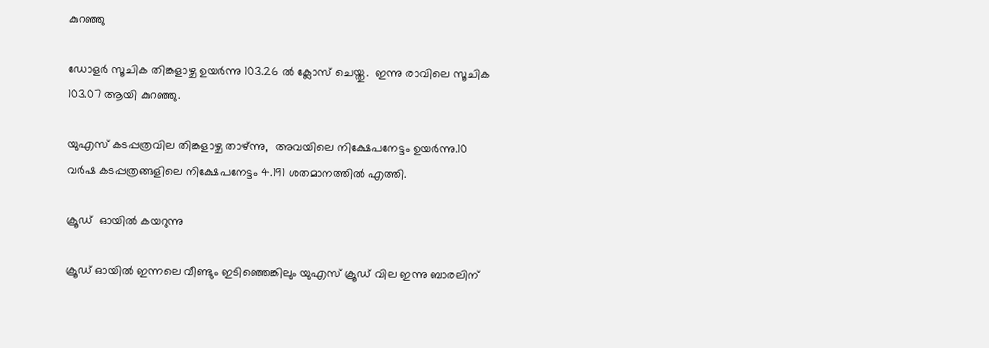കുറഞ്ഞു

ഡോളർ സൂചിക തിങ്കളാഴ്ച ഉയർന്നു 103.26 ൽ ക്ലോസ് ചെയ്തു.  ഇന്നു രാവിലെ സൂചിക 103.07 ആയി കുറഞ്ഞു.

യുഎസ് കടപ്പത്രവില തിങ്കളാഴ്ച താഴ്ന്നു,  അവയിലെ നിക്ഷേപനേട്ടം ഉയർന്നു.10 വർഷ കടപ്പത്രങ്ങളിലെ നിക്ഷേപനേട്ടം 4.191 ശതമാനത്തിൽ എത്തി.

ക്രൂഡ്  ഓയിൽ കയറുന്നു

ക്രൂഡ് ഓയിൽ ഇന്നലെ വീണ്ടും ഇടിഞ്ഞെങ്കിലും യുഎസ് ക്രൂഡ് വില ഇന്നു ബാരലിന്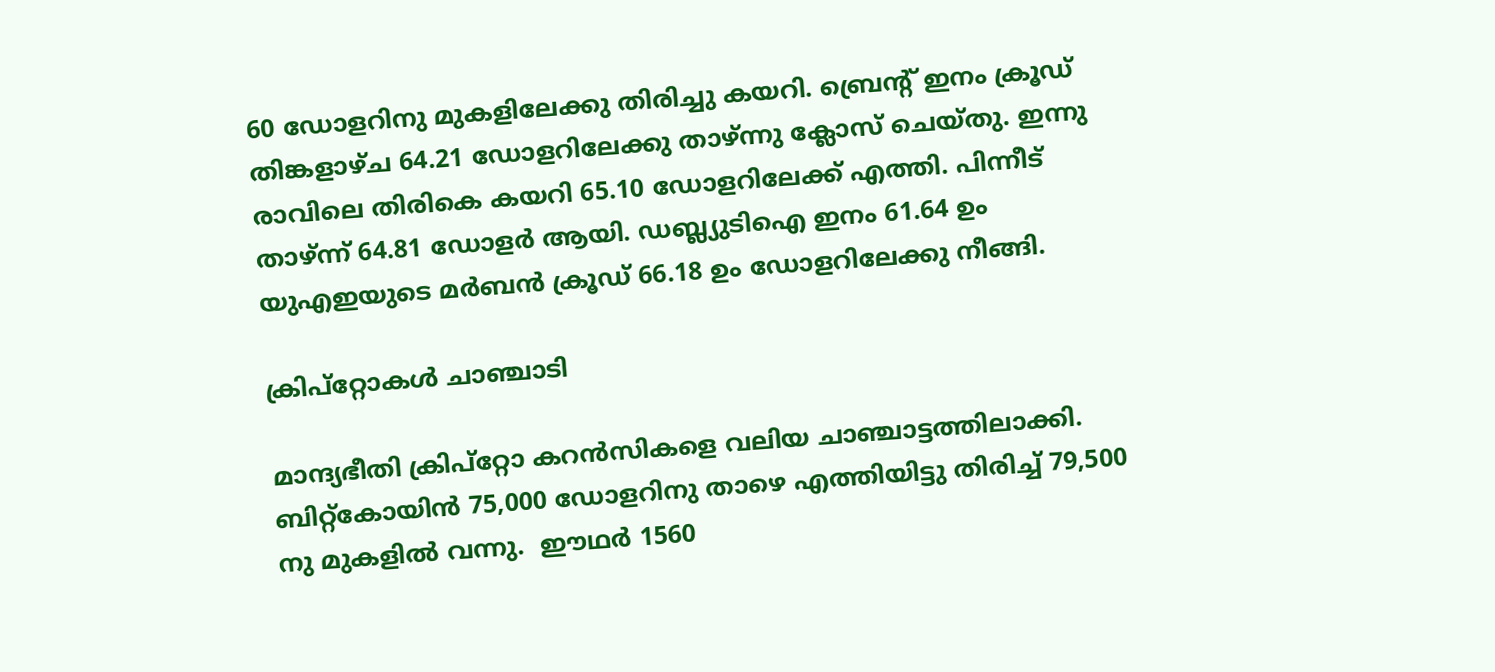60 ഡോളറിനു മുകളിലേക്കു തിരിച്ചു കയറി. ബ്രെൻ്റ് ഇനം ക്രൂഡ് തിങ്കളാഴ്ച 64.21 ഡോളറിലേക്കു താഴ്ന്നു ക്ലോസ് ചെയ്തു. ഇന്നു രാവിലെ തിരികെ കയറി 65.10 ഡോളറിലേക്ക് എത്തി. പിന്നീട് താഴ്ന്ന് 64.81 ഡോളർ ആയി. ഡബ്ല്യുടിഐ ഇനം 61.64 ഉം യുഎഇയുടെ മർബൻ ക്രൂഡ് 66.18 ഉം ഡോളറിലേക്കു നീങ്ങി.

ക്രിപ്റ്റോകൾ ചാഞ്ചാടി

മാന്ദ്യഭീതി ക്രിപ്റ്റോ കറൻസികളെ വലിയ ചാഞ്ചാട്ടത്തിലാക്കി.  ബിറ്റ്കോയിൻ 75,000 ഡോളറിനു താഴെ എത്തിയിട്ടു തിരിച്ച് 79,500 നു മുകളിൽ വന്നു.  ഈഥർ 1560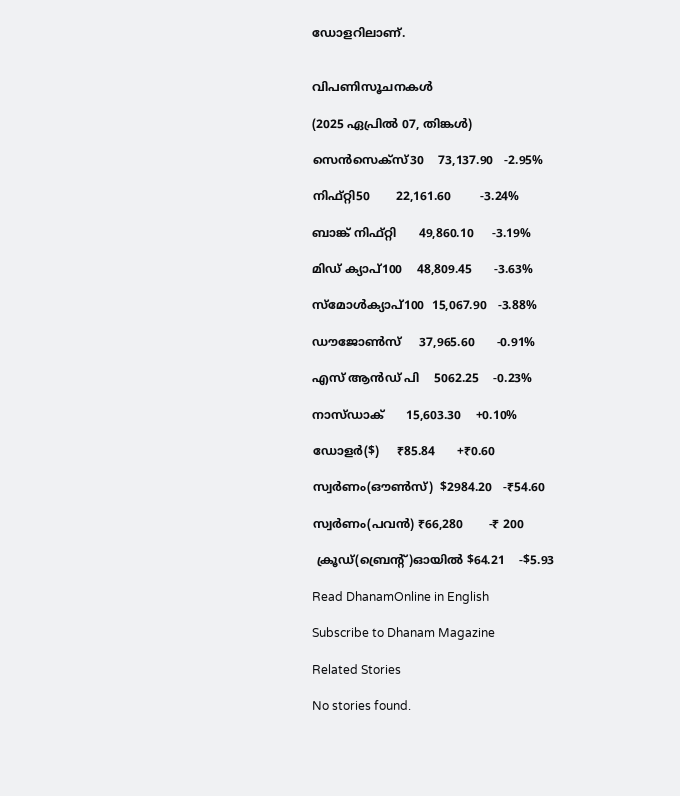ഡോളറിലാണ്.


വിപണിസൂചനകൾ

(2025 ഏപ്രിൽ 07, തിങ്കൾ)

സെൻസെക്സ്30    73,137.90   -2.95%

നിഫ്റ്റി50       22,161.60        -3.24%

ബാങ്ക് നിഫ്റ്റി      49,860.10     -3.19%

മിഡ് ക്യാപ്100    48,809.45      -3.63%

സ്മോൾക്യാപ്100  15,067.90   -3.88%

ഡൗജോൺസ്     37,965.60      -0.91%

എസ് ആൻഡ് പി    5062.25    -0.23%

നാസ്ഡാക്      15,603.30    +0.10%

ഡോളർ($)     ₹85.84      +₹0.60

സ്വർണം(ഔൺസ്)  $2984.20   -₹54.60

സ്വർണം(പവൻ) ₹66,280       -₹ 200

 ക്രൂഡ്(ബ്രെൻ്റ്)ഓയിൽ $64.21    -$5.93

Read DhanamOnline in English

Subscribe to Dhanam Magazine

Related Stories

No stories found.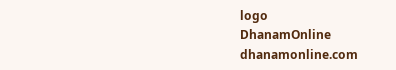logo
DhanamOnline
dhanamonline.com